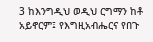3 ከእንግዲህ ወዲህ ርግማን ከቶ አይኖርም፤ የእግዚአብሔርና የበጉ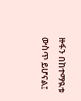ዙፋን በከተማዪቱ ውስጥ ይሆናል፤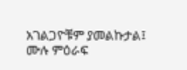አገልጋዮቹም ያመልኩታል፤
ሙሉ ምዕራፍ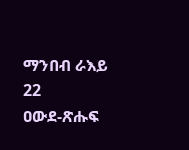ማንበብ ራእይ 22
ዐውደ-ጽሑፍ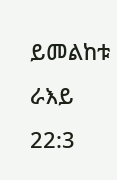ይመልከቱ ራእይ 22:3